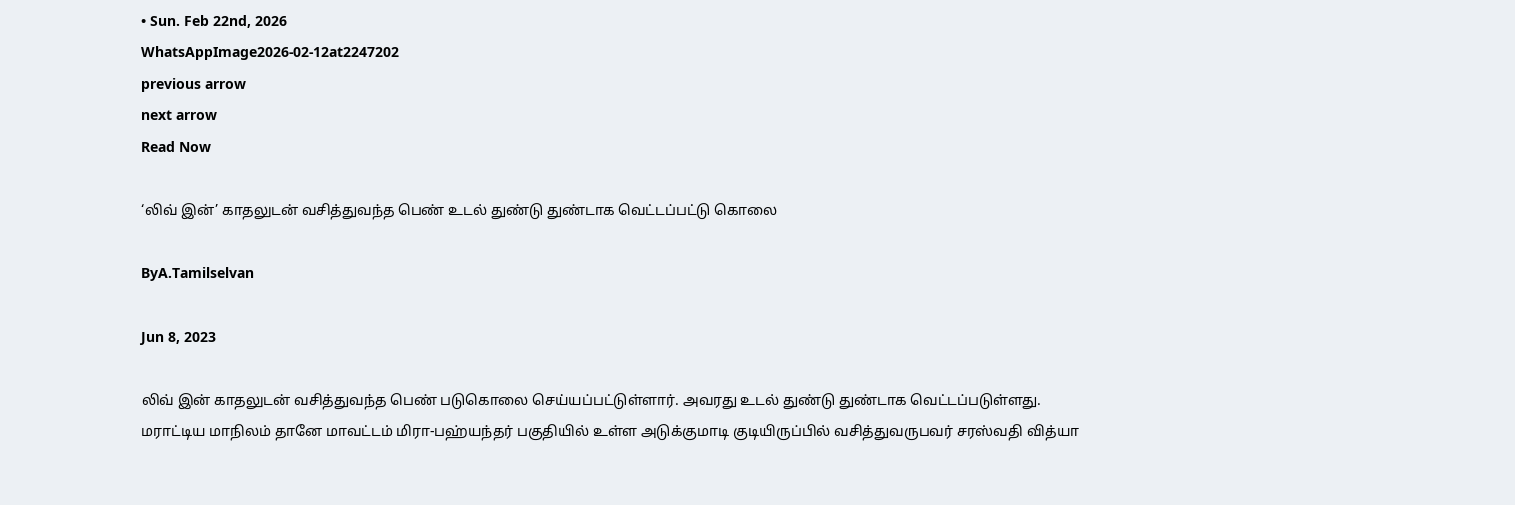• Sun. Feb 22nd, 2026
WhatsAppImage2026-02-12at2247202
previous arrow
next arrow
Read Now

‘லிவ் இன்’ காதலுடன் வசித்துவந்த பெண் உடல் துண்டு துண்டாக வெட்டப்பட்டு கொலை

ByA.Tamilselvan

Jun 8, 2023

லிவ் இன் காதலுடன் வசித்துவந்த பெண் படுகொலை செய்யப்பட்டுள்ளார். அவரது உடல் துண்டு துண்டாக வெட்டப்படுள்ளது.
மராட்டிய மாநிலம் தானே மாவட்டம் மிரா-பஹ்யந்தர் பகுதியில் உள்ள அடுக்குமாடி குடியிருப்பில் வசித்துவருபவர் சரஸ்வதி வித்யா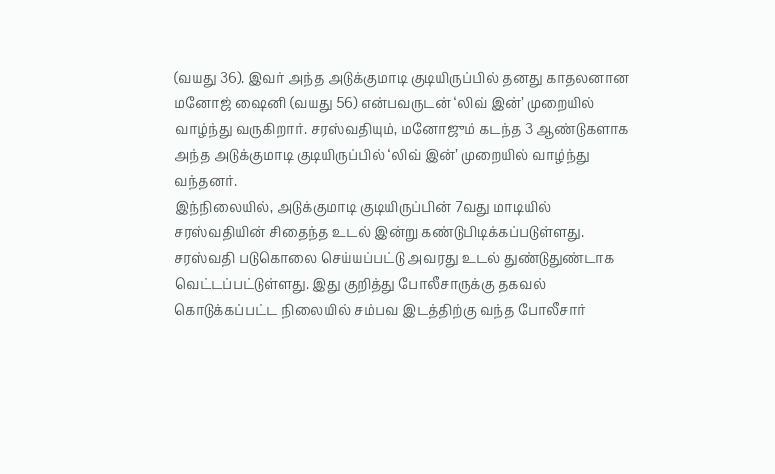(வயது 36). இவர் அந்த அடுக்குமாடி குடியிருப்பில் தனது காதலனான மனோஜ் ஷைனி (வயது 56) என்பவருடன் ‘லிவ் இன்’ முறையில் வாழ்ந்து வருகிறார். சரஸ்வதியும், மனோஜும் கடந்த 3 ஆண்டுகளாக அந்த அடுக்குமாடி குடியிருப்பில் ‘லிவ் இன்’ முறையில் வாழ்ந்து வந்தனர்.
இந்நிலையில், அடுக்குமாடி குடியிருப்பின் 7வது மாடியில் சரஸ்வதியின் சிதைந்த உடல் இன்று கண்டுபிடிக்கப்படுள்ளது. சரஸ்வதி படுகொலை செய்யப்பட்டு அவரது உடல் துண்டுதுண்டாக வெட்டப்பட்டுள்ளது. இது குறித்து போலீசாருக்கு தகவல் கொடுக்கப்பட்ட நிலையில் சம்பவ இடத்திற்கு வந்த போலீசார்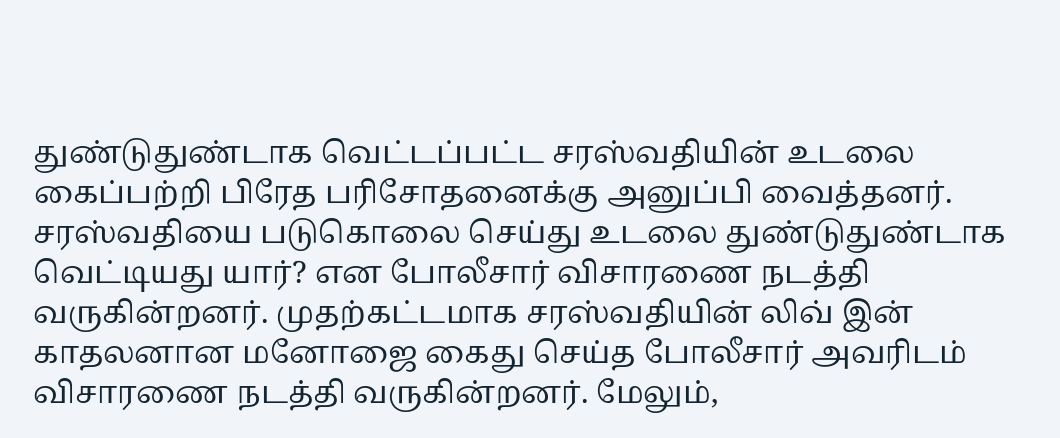துண்டுதுண்டாக வெட்டப்பட்ட சரஸ்வதியின் உடலை கைப்பற்றி பிரேத பரிசோதனைக்கு அனுப்பி வைத்தனர்.
சரஸ்வதியை படுகொலை செய்து உடலை துண்டுதுண்டாக வெட்டியது யார்? என போலீசார் விசாரணை நடத்தி வருகின்றனர். முதற்கட்டமாக சரஸ்வதியின் லிவ் இன் காதலனான மனோஜை கைது செய்த போலீசார் அவரிடம் விசாரணை நடத்தி வருகின்றனர். மேலும்,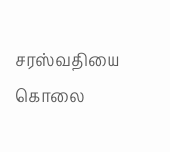சரஸ்வதியை கொலை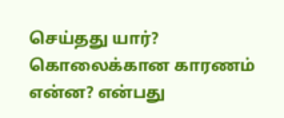செய்தது யார்? கொலைக்கான காரணம் என்ன? என்பது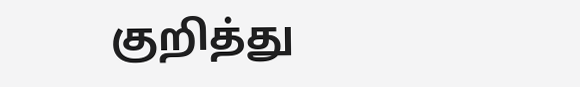குறித்து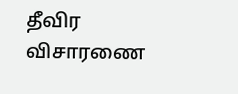தீவிர விசாரணை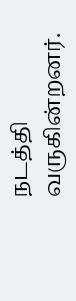நடத்தி வருகின்றனர்.